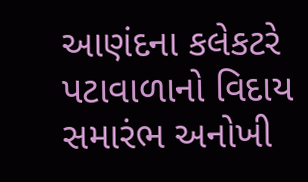આણંદના કલેકટરે પટાવાળાનો વિદાય સમારંભ અનોખી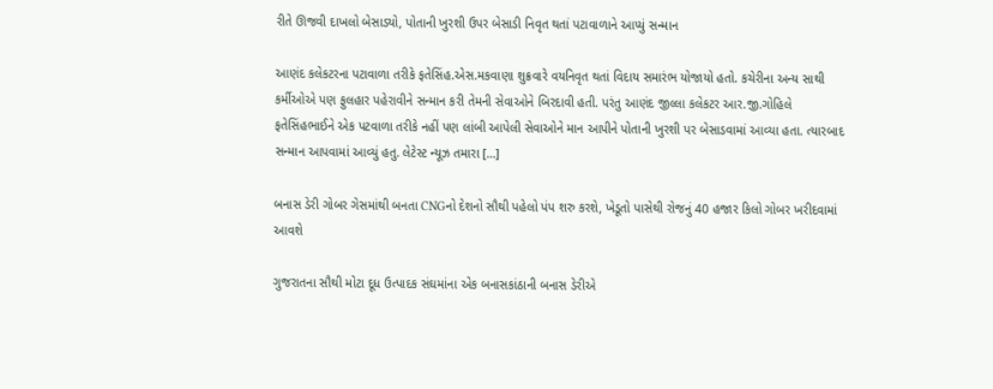રીતે ઊજવી દાખલો બેસાડ્યો, પોતાની ખુરશી ઉપર બેસાડી નિવૃત થતાં પટાવાળાને આપ્યું સન્માન

આણંદ કલેકટરના પટાવાળા તરીકે ફતેસિંહ.એસ.મકવાણા શુક્રવારે વયનિવૃત થતાં વિદાય સમારંભ યોજાયો હતો. કચેરીના અન્ય સાથી કર્મીઓએ પણ ફુલહાર પહેરાવીને સન્માન કરી તેમની સેવાઓને બિરદાવી હતી. પરંતુ આણંદ જીલ્લા કલેકટર આર.જી.ગોહિલે ફતેસિંહભાઈને એક પટવાળા તરીકે નહીં પણ લાંબી આપેલી સેવાઓને માન આપીને પોતાની ખુરશી પર બેસાડવામાં આવ્યા હતા. ત્યારબાદ સન્માન આપવામાં આવ્યું હતુ. લેટેસ્ટ ન્યૂઝ તમારા […]

બનાસ ડેરી ગોબર ગેસમાંથી બનતા CNGનો દેશનો સૌથી પહેલો પંપ શરુ કરશે, ખેડૂતો પાસેથી રોજનું 40 હજાર કિલો ગોબર ખરીદવામાં આવશે

ગુજરાતના સૌથી મોટા દૂધ ઉત્પાદક સંઘમાંના એક બનાસકાંઠાની બનાસ ડેરીએ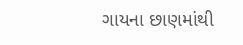ગાયના છાણમાંથી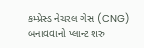કમ્પ્રેસ્ડ નેચરલ ગેસ (CNG) બનાવવાનો પ્લાન્ટ શરુ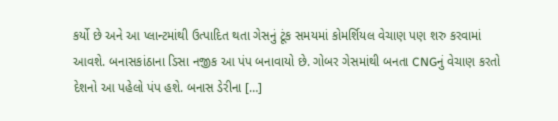કર્યો છે અને આ પ્લાન્ટમાંથી ઉત્પાદિત થતા ગેસનું ટૂંક સમયમાં કોમર્શિયલ વેચાણ પણ શરુ કરવામાં આવશે. બનાસકાંઠાના ડિસા નજીક આ પંપ બનાવાયો છે. ગોબર ગેસમાંથી બનતા CNGનું વેચાણ કરતો દેશનો આ પહેલો પંપ હશે. બનાસ ડેરીના […]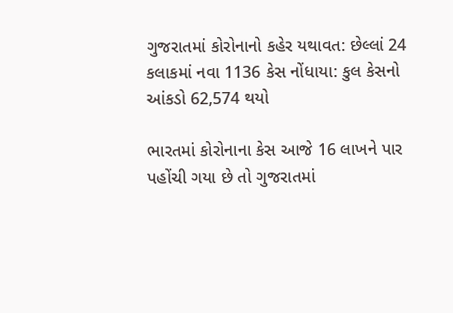ગુજરાતમાં કોરોનાનો કહેર યથાવત: છેલ્લાં 24 કલાકમાં નવા 1136 કેસ નોંધાયા: કુલ કેસનો આંકડો 62,574 થયો

ભારતમાં કોરોનાના કેસ આજે 16 લાખને પાર પહોંચી ગયા છે તો ગુજરાતમાં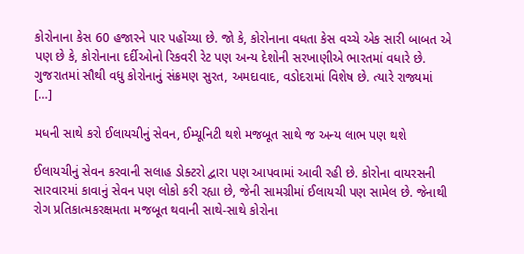કોરોનાના કેસ 60 હજારને પાર પહોંચ્યા છે. જો કે, કોરોનાના વધતા કેસ વચ્ચે એક સારી બાબત એ પણ છે કે, કોરોનાના દર્દીઓનો રિકવરી રેટ પણ અન્ય દેશોની સરખાણીએ ભારતમાં વધારે છે. ગુજરાતમાં સૌથી વધુ કોરોનાનું સંક્રમણ સુરત, અમદાવાદ, વડોદરામાં વિશેષ છે. ત્યારે રાજ્યમાં […]

મધની સાથે કરો ઈલાયચીનું સેવન, ઈમ્યૂનિટી થશે મજબૂત સાથે જ અન્ય લાભ પણ થશે

ઈલાયચીનું સેવન કરવાની સલાહ ડોક્ટરો દ્વારા પણ આપવામાં આવી રહી છે. કોરોના વાયરસની સારવારમાં કાવાનું સેવન પણ લોકો કરી રહ્યા છે, જેની સામગ્રીમાં ઈલાયચી પણ સામેલ છે. જેનાથી રોગ પ્રતિકાત્મકરક્ષમતા મજબૂત થવાની સાથે-સાથે કોરોના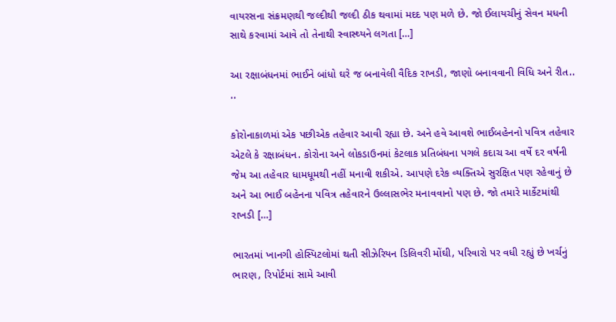વાયરસના સંક્રમણથી જલ્દીથી જલ્દી ઠીક થવામાં મદદ પણ મળે છે. જો ઈલાયચીનું સેવન મધની સાથે કરવામાં આવે તો તેનાથી સ્વાસ્થ્યને લગતા […]

આ રક્ષાબંધનમાં ભાઈને બાંધો ઘરે જ બનાવેલી વૈદિક રાખડી, જાણો બનાવવાની વિધિ અને રીત.. ..

કોરોનાકાળમાં એક પછીએક તહેવાર આવી રહ્યા છે. અને હવે આવશે ભાઈબહેનનો પવિત્ર તહેવાર એટલે કે રક્ષાબંધન. કોરોના અને લોકડાઉનમાં કેટલાક પ્રતિબંધના પગલે કદાચ આ વર્ષે દર વર્ષની જેમ આ તહેવાર ધામધૂમથી નહીં મનાવી શકીએ. આપણે દરેક વ્યક્તિએ સુરક્ષિત પણ રહેવાનું છે અને આ ભાઈ બહેનના પવિત્ર તહેવારને ઉલ્લાસભેર મનાવવાનો પણ છે. જો તમારે માર્કેટમાંથી રાખડી […]

ભારતમાં ખાનગી હોસ્પિટલોમાં થતી સીઝેરિયન ડિલિવરી મોંઘી, પરિવારો પર વધી રહ્યું છે ખર્ચનું ભારણ, રિપોર્ટમાં સામે આવી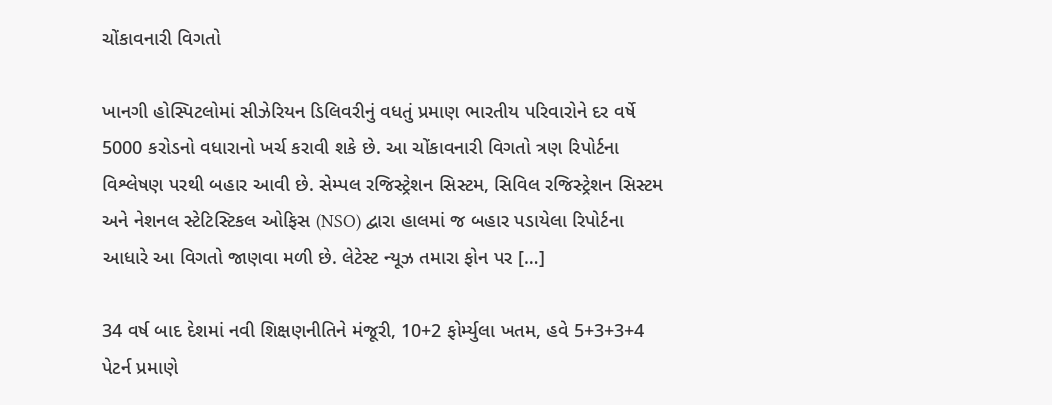ચોંકાવનારી વિગતો

ખાનગી હોસ્પિટલોમાં સીઝેરિયન ડિલિવરીનું વધતું પ્રમાણ ભારતીય પરિવારોને દર વર્ષે 5000 કરોડનો વધારાનો ખર્ચ કરાવી શકે છે. આ ચોંકાવનારી વિગતો ત્રણ રિપોર્ટના વિશ્લેષણ પરથી બહાર આવી છે. સેમ્પલ રજિસ્ટ્રેશન સિસ્ટમ, સિવિલ રજિસ્ટ્રેશન સિસ્ટમ અને નેશનલ સ્ટેટિસ્ટિકલ ઓફિસ (NSO) દ્વારા હાલમાં જ બહાર પડાયેલા રિપોર્ટના આધારે આ વિગતો જાણવા મળી છે. લેટેસ્ટ ન્યૂઝ તમારા ફોન પર […]

34 વર્ષ બાદ દેશમાં નવી શિક્ષણનીતિને મંજૂરી, 10+2 ફોર્મ્યુલા ખતમ, હવે 5+3+3+4 પેટર્ન પ્રમાણે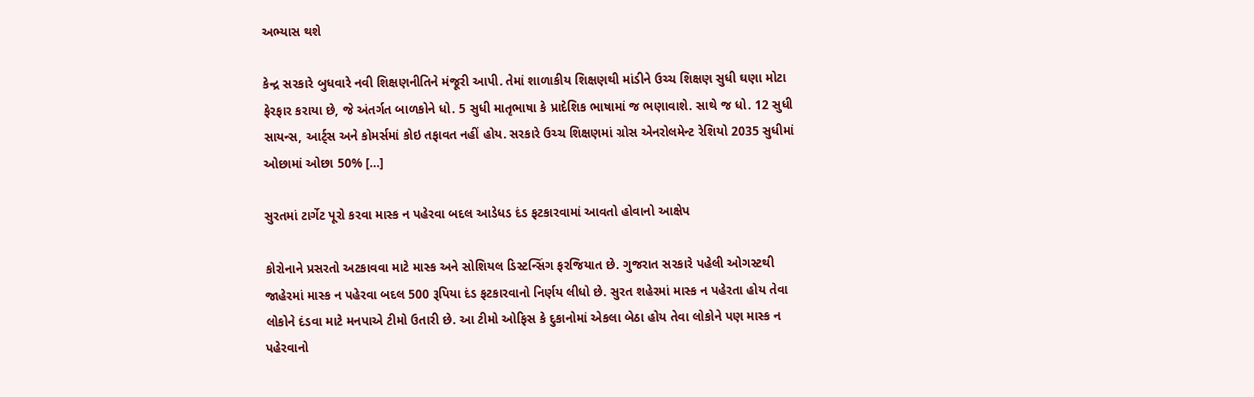અભ્યાસ થશે

કેન્દ્ર સરકારે બુધવારે નવી શિક્ષણનીતિને મંજૂરી આપી. તેમાં શાળાકીય શિક્ષણથી માંડીને ઉચ્ચ શિક્ષણ સુધી ઘણા મોટા ફેરફાર કરાયા છે, જે અંતર્ગત બાળકોને ધો. 5 સુધી માતૃભાષા કે પ્રાદેશિક ભાષામાં જ ભણાવાશે. સાથે જ ધો. 12 સુધી સાયન્સ, આર્ટ્સ અને કોમર્સમાં કોઇ તફાવત નહીં હોય. સરકારે ઉચ્ચ શિક્ષણમાં ગ્રોસ એનરોલમેન્ટ રેશિયો 2035 સુધીમાં ઓછામાં ઓછા 50% […]

સુરતમાં ટાર્ગેટ પૂરો કરવા માસ્ક ન પહેરવા બદલ આડેધડ દંડ ફટકારવામાં આવતો હોવાનો આક્ષેપ

કોરોનાને પ્રસરતો અટકાવવા માટે માસ્ક અને સોશિયલ ડિસ્ટન્સિંગ ફરજિયાત છે. ગુજરાત સરકારે પહેલી ઓગસ્ટથી જાહેરમાં માસ્ક ન પહેરવા બદલ 500 રૂપિયા દંડ ફટકારવાનો નિર્ણય લીધો છે. સુરત શહેરમાં માસ્ક ન પહેરતા હોય તેવા લોકોને દંડવા માટે મનપાએ ટીમો ઉતારી છે. આ ટીમો ઓફિસ કે દુકાનોમાં એકલા બેઠા હોય તેવા લોકોને પણ માસ્ક ન પહેરવાનો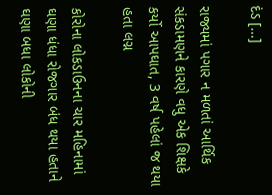દંડ […]

રાજ્યમાં પગાર ન મળતાં આર્થિક સંકડામણને કારણે વધુ એક શિક્ષકે કર્યો આપઘાત, 3 વર્ષ પહેલાં જ થયા હતા લગ્ન

કોરોના લોકડાઉનના ચાર મહિનામાં ઘણા ધંધા રોજગાર બંધ થયા હતાને ઘણા બધા લોકોની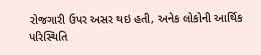રોજગારી ઉપર અસર થઇ હતી, અનેક લોકોની આર્થિક પરિસ્થિતિ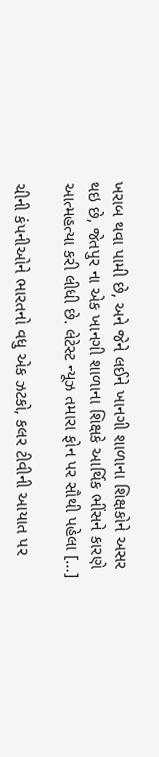ખરાબ થવા પામી છે, અને જેને લઈને ખાનગી શાળાના શિક્ષકોને અસર થઇ છે, જેતપુર ના એક ખાનગી શાળાના શિક્ષકે આર્થિક ભીંસને કારણે આત્મહત્યા કરી લીધી છે. લેટેસ્ટ ન્યૂઝ તમારા ફોન પર સૌથી પહેલા […]

ચીની કંપનીઓને ભારતનો વધુ એક ઝટકો, કલર ટીવીની આયાત પર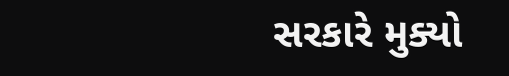સરકારે મુક્યો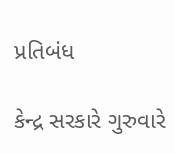પ્રતિબંધ

કેન્દ્ર સરકારે ગુરુવારે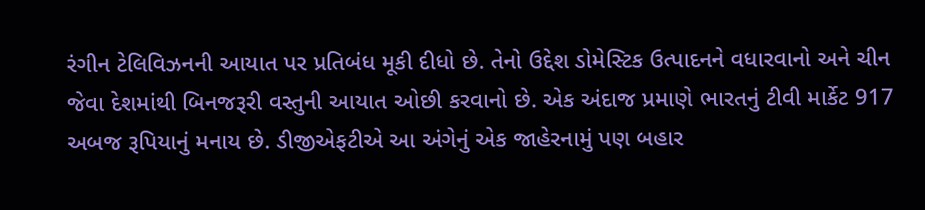રંગીન ટેલિવિઝનની આયાત પર પ્રતિબંધ મૂકી દીધો છે. તેનો ઉદ્દેશ ડોમેસ્ટિક ઉત્પાદનને વધારવાનો અને ચીન જેવા દેશમાંથી બિનજરૂરી વસ્તુની આયાત ઓછી કરવાનો છે. એક અંદાજ પ્રમાણે ભારતનું ટીવી માર્કેટ 917 અબજ રૂપિયાનું મનાય છે. ડીજીએફટીએ આ અંગેનું એક જાહેરનામું પણ બહાર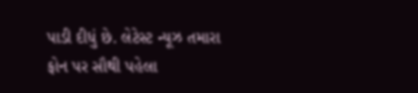પાડી દીધું છે. લેટેસ્ટ ન્યૂઝ તમારા ફોન પર સૌથી પહેલા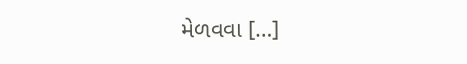મેળવવા […]